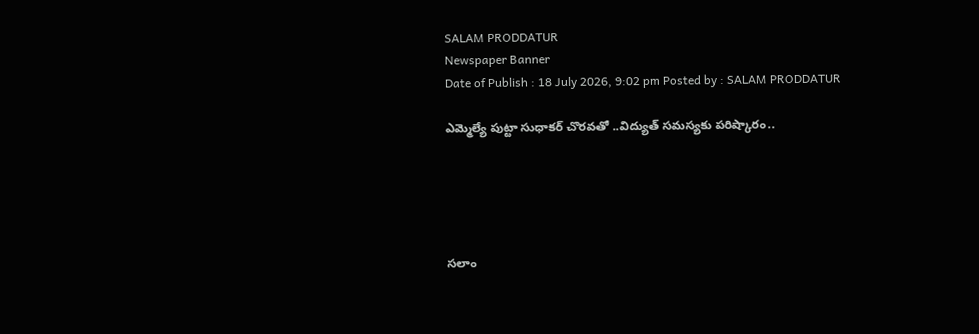SALAM PRODDATUR
Newspaper Banner
Date of Publish : 18 July 2026, 9:02 pm Posted by : SALAM PRODDATUR

ఎమ్మెల్యే పుట్టా సుధాకర్ చొరవతో ..విద్యుత్ సమస్యకు పరిష్కారం..





సలాం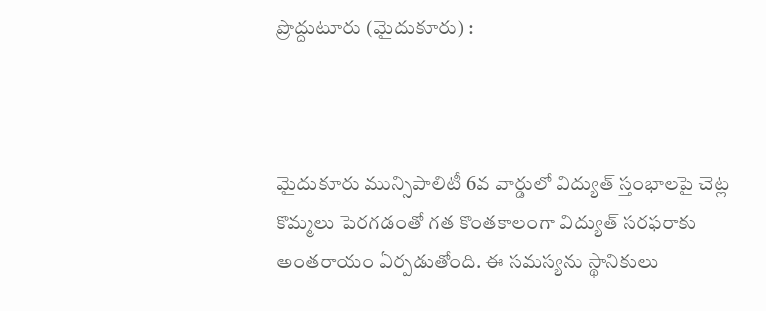ప్రొద్దుటూరు (మైదుకూరు) :



మైదుకూరు మున్సిపాలిటీ 6వ వార్డులో విద్యుత్ స్తంభాలపై చెట్ల కొమ్మలు పెరగడంతో గత కొంతకాలంగా విద్యుత్ సరఫరాకు అంతరాయం ఏర్పడుతోంది. ఈ సమస్యను స్థానికులు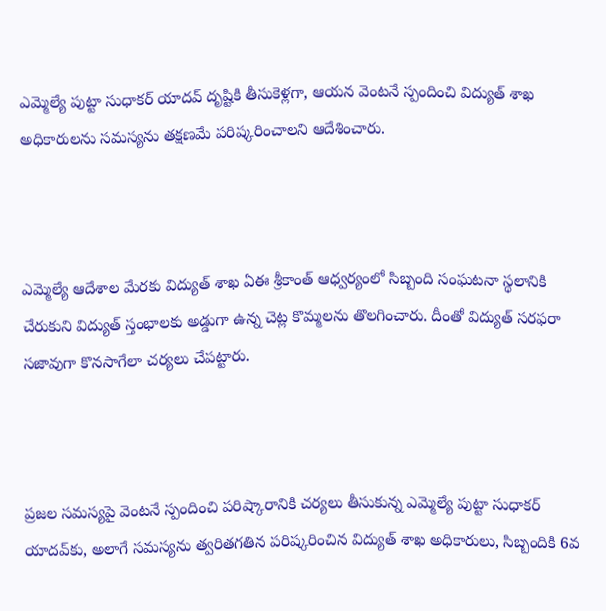ఎమ్మెల్యే పుట్టా సుధాకర్ యాదవ్ దృష్టికి తీసుకెళ్లగా, ఆయన వెంటనే స్పందించి విద్యుత్ శాఖ అధికారులను సమస్యను తక్షణమే పరిష్కరించాలని ఆదేశించారు.



ఎమ్మెల్యే ఆదేశాల మేరకు విద్యుత్ శాఖ ఏఈ శ్రీకాంత్ ఆధ్వర్యంలో సిబ్బంది సంఘటనా స్థలానికి చేరుకుని విద్యుత్ స్తంభాలకు అడ్డుగా ఉన్న చెట్ల కొమ్మలను తొలగించారు. దీంతో విద్యుత్ సరఫరా సజావుగా కొనసాగేలా చర్యలు చేపట్టారు.



ప్రజల సమస్యపై వెంటనే స్పందించి పరిష్కారానికి చర్యలు తీసుకున్న ఎమ్మెల్యే పుట్టా సుధాకర్ యాదవ్‌కు, అలాగే సమస్యను త్వరితగతిన పరిష్కరించిన విద్యుత్ శాఖ అధికారులు, సిబ్బందికి 6వ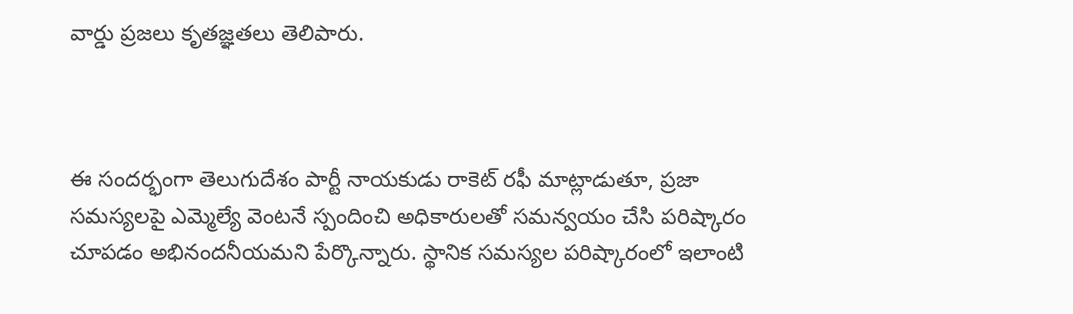వార్డు ప్రజలు కృతజ్ఞతలు తెలిపారు.



ఈ సందర్భంగా తెలుగుదేశం పార్టీ నాయకుడు రాకెట్ రఫీ మాట్లాడుతూ, ప్రజా సమస్యలపై ఎమ్మెల్యే వెంటనే స్పందించి అధికారులతో సమన్వయం చేసి పరిష్కారం చూపడం అభినందనీయమని పేర్కొన్నారు. స్థానిక సమస్యల పరిష్కారంలో ఇలాంటి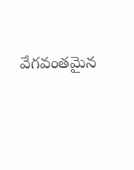వేగవంతమైన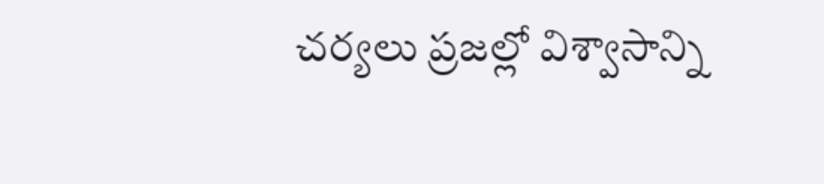చర్యలు ప్రజల్లో విశ్వాసాన్ని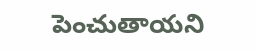పెంచుతాయని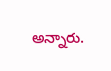అన్నారు.